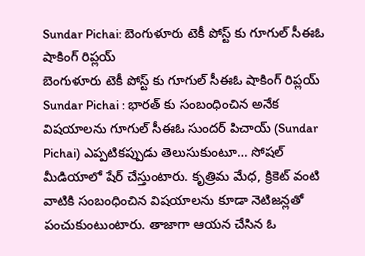Sundar Pichai: బెంగుళూరు టెకీ పోస్ట్ కు గూగుల్ సీఈఓ షాకింగ్ రిప్లయ్
బెంగుళూరు టెకీ పోస్ట్ కు గూగుల్ సీఈఓ షాకింగ్ రిప్లయ్
Sundar Pichai : భారత్ కు సంబంధించిన అనేక విషయాలను గూగుల్ సీఈఓ సుందర్ పిచాయ్ (Sundar Pichai) ఎప్పటికప్పుడు తెలుసుకుంటూ… సోషల్ మీడియాలో షేర్ చేస్తుంటారు. కృత్రిమ మేధ, క్రికెట్ వంటి వాటికి సంబంధించిన విషయాలను కూడా నెటిజన్లతో పంచుకుంటుంటారు. తాజాగా ఆయన చేసిన ఓ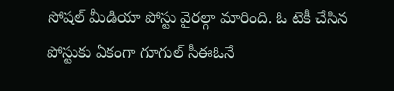సోషల్ మీడియా పోస్టు వైరల్గా మారింది. ఓ టెకీ చేసిన పోస్టుకు ఏకంగా గూగుల్ సీఈఓనే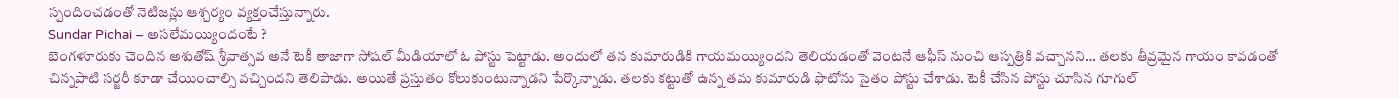స్పందించడంతో నెటిజన్లు ఆశ్చర్యం వ్యక్తంచేస్తున్నారు.
Sundar Pichai – అసలేమయ్యిందంటే ?
బెంగళూరుకు చెందిన అశుతోష్ శ్రీవాత్సవ అనే టెకీ తాజాగా సోషల్ మీడియాలో ఓ పోస్టు పెట్టాడు. అందులో తన కుమారుడికి గాయమయ్యిందని తెలియడంతో వెంటనే ఆఫీస్ నుంచి ఆస్పత్రికి వచ్చానని… తలకు తీవ్రమైన గాయం కావడంతో చిన్నపాటి సర్జరీ కూడా చేయించాల్సి వచ్చిందని తెలిపాడు. అయితే ప్రస్తుతం కోలుకుంటున్నాడని పేర్కొన్నాడు. తలకు కట్టుతో ఉన్న తమ కుమారుడి ఫొటోను సైతం పోస్టు చేశాడు. టెకీ చేసిన పోస్టు చూసిన గూగుల్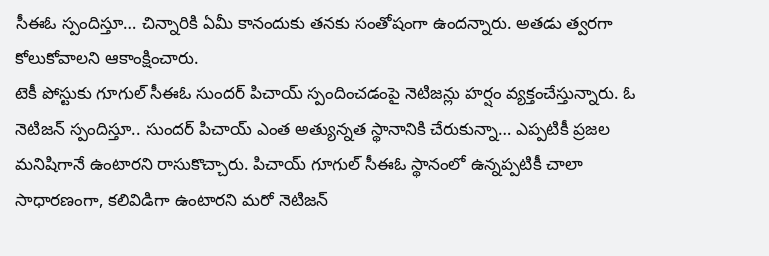సీఈఓ స్పందిస్తూ… చిన్నారికి ఏమీ కానందుకు తనకు సంతోషంగా ఉందన్నారు. అతడు త్వరగా కోలుకోవాలని ఆకాంక్షించారు.
టెకీ పోస్టుకు గూగుల్ సీఈఓ సుందర్ పిచాయ్ స్పందించడంపై నెటిజన్లు హర్షం వ్యక్తంచేస్తున్నారు. ఓ నెటిజన్ స్పందిస్తూ.. సుందర్ పిచాయ్ ఎంత అత్యున్నత స్థానానికి చేరుకున్నా… ఎప్పటికీ ప్రజల మనిషిగానే ఉంటారని రాసుకొచ్చారు. పిచాయ్ గూగుల్ సీఈఓ స్థానంలో ఉన్నప్పటికీ చాలా సాధారణంగా, కలివిడిగా ఉంటారని మరో నెటిజన్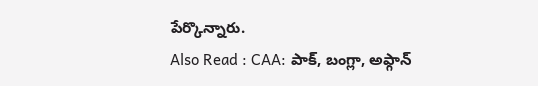పేర్కొన్నారు.
Also Read : CAA: పాక్, బంగ్లా, అఫ్గాన్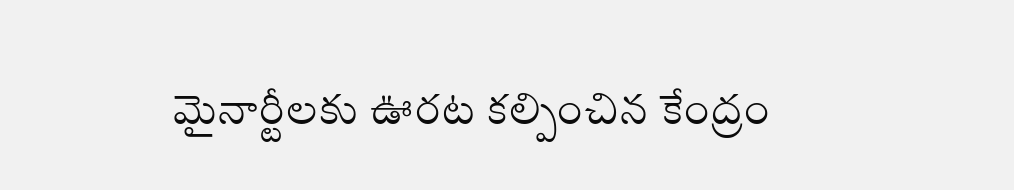మైనార్టీలకు ఊరట కల్పించిన కేంద్రం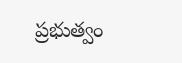ప్రభుత్వం